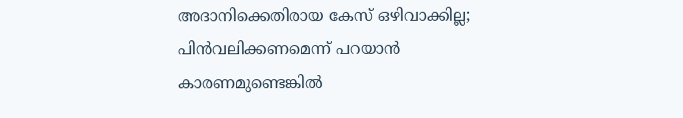അദാനിക്കെതിരായ കേസ് ഒഴിവാക്കില്ല; പിൻവലിക്കണമെന്ന് പറയാൻ കാരണമുണ്ടെങ്കിൽ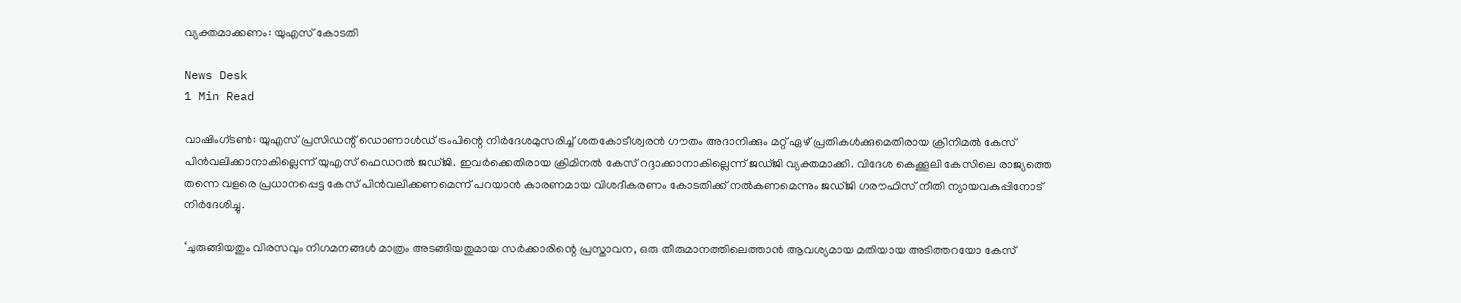വ്യക്തമാക്കണം: യുഎസ് കോടതി

News Desk
1 Min Read

വാഷിംഗ്ടൺ: യുഎസ് പ്രസിഡന്റ് ഡൊണാൾഡ് ട്രം‌പിന്റെ നിർദേശമുസരിച്ച് ശതകോടീശ്വരൻ ഗൗതം അദാനിക്കും മറ്റ് ഏഴ് പ്രതികൾക്കുമെതിരായ ക്രിനിമൽ കേസ് പിൻവലിക്കാനാകില്ലെന്ന് യുഎസ് ഫെഡറൽ‌ ജഡ്ജി. ഇവർക്കെതിരായ ക്രിമിനൽ കേസ് റദ്ദാക്കാനാകില്ലെന്ന് ജഡ്ജി വ്യക്തമാക്കി. വിദേശ കെക്കൂലി കേസിലെ രാജ്യത്തെ തന്നെ വളരെ പ്രധാനപ്പെട്ട കേസ് പിൻവലിക്കണമെന്ന് പറയാന്‍ കാരണമായ വിശദീകരണം കോടതിക്ക് നൽ‌കണമെന്നും ജഡ്ജി ഗരൗഫിസ് നീതി ന്യായവകുപ്പിനോട് നിര്‍‌ദേശിച്ചു.

‘ചുരുങ്ങിയതും വിരസവും നിഗമനങ്ങൾ മാത്രം അടങ്ങിയതുമായ സർ‌ക്കാരിന്റെ പ്രസ്താവന, ഒരു തീരുമാനത്തിലെത്താൻ ആവശ്യമായ മതിയായ അടിത്തറയോ കേസ്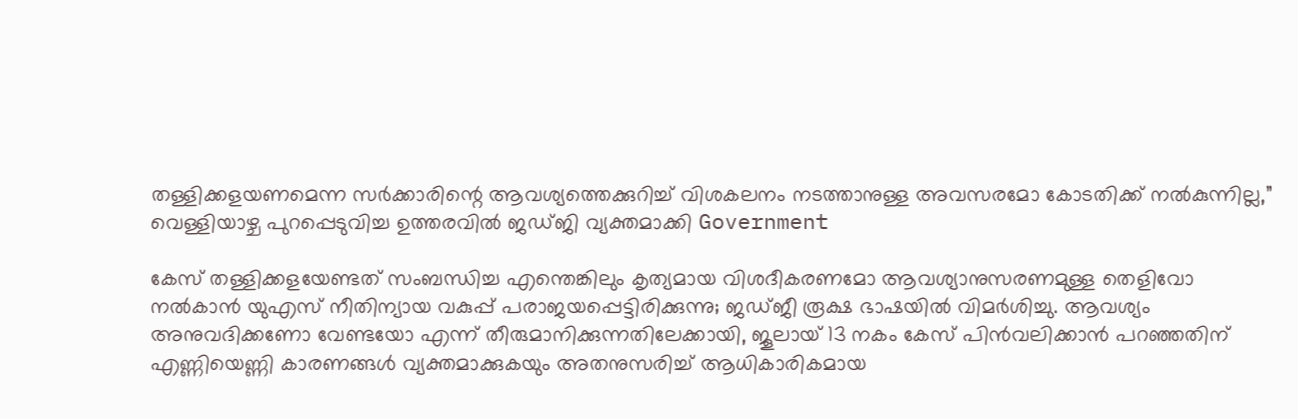തള്ളിക്കളയണമെന്ന സർക്കാരിന്റെ ആവശ്യത്തെക്കുറിച്ച് വിശകലനം നടത്താനുള്ള അവസരമോ കോടതിക്ക് നൽകുന്നില്ല,” വെള്ളിയാഴ്ച പുറപ്പെടുവിച്ച ഉത്തരവിൽ ജഡ്ജി വ്യക്തമാക്കി Government

കേസ് തള്ളിക്കളയേണ്ടത് സംബന്ധിച്ച എന്തെങ്കിലും കൃത്യമായ വിശദീകരണമോ ആവശ്യാനുസരണമുള്ള തെളിവോ നൽ‌കാൻ യുഎസ് നീതിന്യായ വകുപ്പ് പരാജയപ്പെട്ടിരിക്കുന്നു; ജഡ്ജീ രൂക്ഷ ഭാഷയിൽ വിമർശിച്ചു. ആവശ്യം അനുവദിക്കണോ വേണ്ടയോ എന്ന് തീരുമാനിക്കുന്നതിലേക്കായി, ജൂലായ് 13 നകം കേസ് പിൻവലിക്കാൻ പറഞ്ഞതിന് എണ്ണിയെണ്ണി കാരണങ്ങൾ വ്യക്തമാക്കുകയും അതനുസരിച്ച് ആധികാരികമായ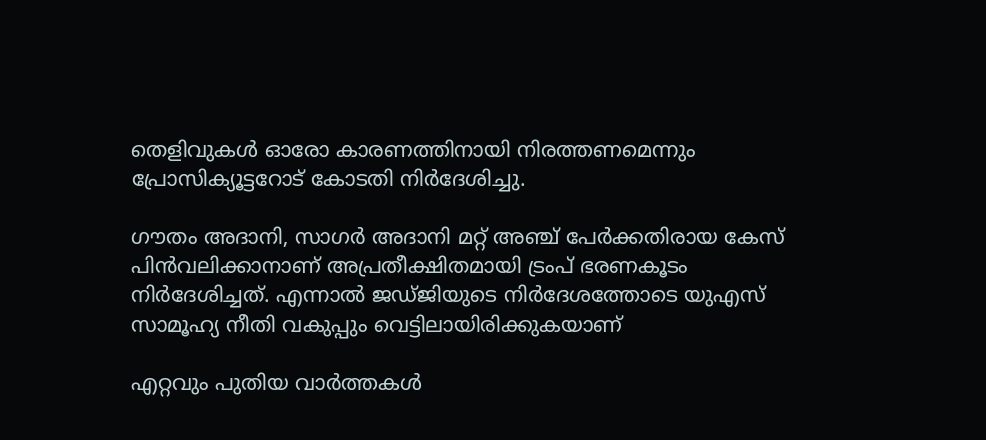തെളിവുകൾ ഓരോ കാരണത്തിനായി നിരത്തണമെന്നും പ്രോസിക്യൂട്ട‌റോട് കോടതി നിർദേശിച്ചു.

ഗൗതം അദാനി, സാഗർ അദാനി മറ്റ് അഞ്ച് പേർക്കതിരായ കേസ് പിൻവലിക്കാനാണ് അപ്രതീക്ഷിതമായി ട്രംപ് ഭരണകൂടം നിർദേശിച്ചത്. എന്നാൽ ജഡ്ജിയുടെ നിർദേശത്തോടെ യുഎസ് സാമൂഹ്യ നീതി വകുപ്പും വെട്ടിലായിരിക്കുകയാണ്

എറ്റവും പുതിയ വാർത്തകൾ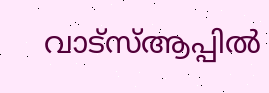വാട്സ്ആപ്പിൽ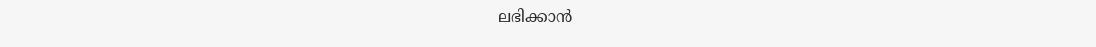ലഭിക്കാൻ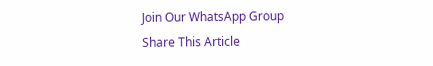Join Our WhatsApp Group
Share This Article